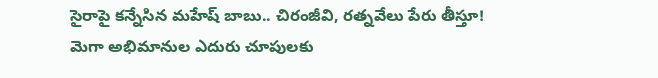సైరాపై కన్నేసిన మహేష్ బాబు.. చిరంజీవి, రత్నవేలు పేరు తీస్తూ!
మెగా అభిమానుల ఎదురు చూపులకు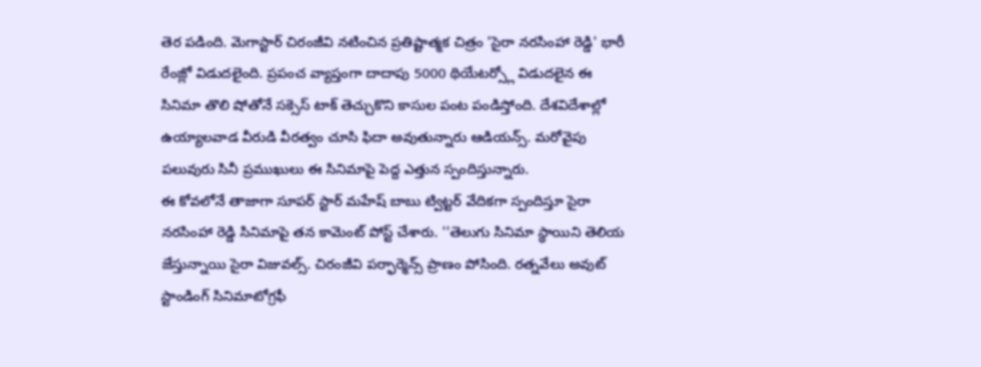తెర పడింది. మెగాస్టార్ చిరంజీవి నటించిన ప్రతిష్టాత్మక చిత్రం 'సైరా నరసింహా రెడ్డి' భారీ రేంజ్లో విడుదలైంది. ప్రపంచ వ్యాప్తంగా దాదాపు 5000 థియేటర్స్లో విడుదలైన ఈ సినిమా తొలి షోతోనే సక్సెస్ టాక్ తెచ్చుకొని కాసుల పంట పండిస్తోంది. దేశవిదేశాల్లో ఉయ్యాలవాడ వీరుడి వీరత్వం చూసి ఫిదా అవుతున్నారు ఆడియన్స్. మరోవైపు పలువురు సినీ ప్రముఖులు ఈ సినిమాపై పెద్ద ఎత్తున స్పందిస్తున్నారు.
ఈ కోవలోనే తాజాగా సూపర్ స్టార్ మహేష్ బాబు ట్విట్టర్ వేదికగా స్పందిస్తూ సైరా నరసింహా రెడ్డి సినిమాపై తన కామెంట్ పోస్ట్ చేశారు. ''తెలుగు సినిమా స్థాయిని తెలియ జేస్తున్నాయి సైరా విజువల్స్. చిరంజీవి పర్ఫార్మెన్స్ ప్రాణం పోసింది. రత్నవేలు అవుట్ స్టాండింగ్ సినిమాటోగ్రఫీ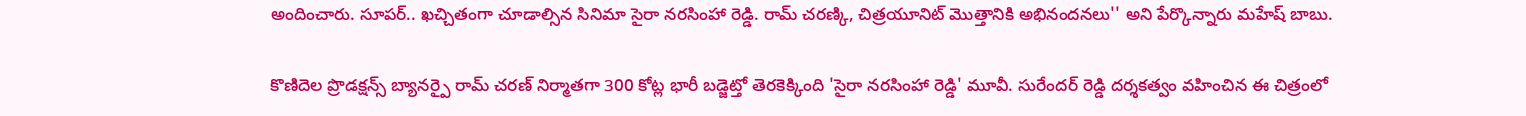అందించారు. సూపర్.. ఖచ్చితంగా చూడాల్సిన సినిమా సైరా నరసింహా రెడ్డి. రామ్ చరణ్కి, చిత్రయూనిట్ మొత్తానికి అభినందనలు'' అని పేర్కొన్నారు మహేష్ బాబు.

కొణిదెల ప్రొడక్షన్స్ బ్యానర్పై రామ్ చరణ్ నిర్మాతగా 300 కోట్ల భారీ బడ్జెట్తో తెరకెక్కింది 'సైరా నరసింహా రెడ్డి' మూవీ. సురేందర్ రెడ్డి దర్శకత్వం వహించిన ఈ చిత్రంలో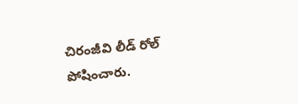చిరంజీవి లీడ్ రోల్ పోషించారు.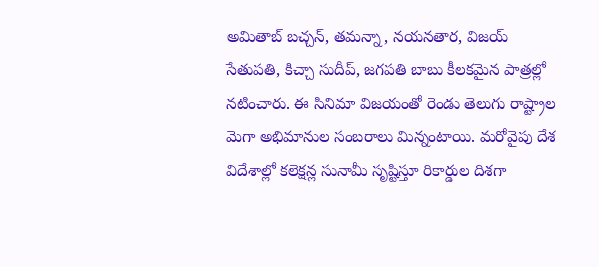అమితాబ్ బచ్చన్, తమన్నా, నయనతార, విజయ్ సేతుపతి, కిచ్చా సుదీప్, జగపతి బాబు కీలకమైన పాత్రల్లో నటించారు. ఈ సినిమా విజయంతో రెండు తెలుగు రాష్ట్రాల మెగా అభిమానుల సంబరాలు మిన్నంటాయి. మరోవైపు దేశ విదేశాల్లో కలెక్షన్ల సునామీ సృష్టిస్తూ రికార్డుల దిశగా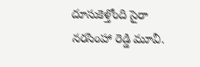దూసుకెళ్తోంది సైరా నరసింహా రెడ్డి మూవీ.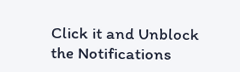Click it and Unblock the Notifications